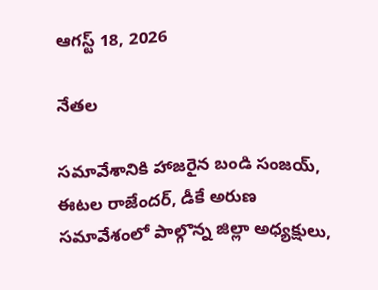ఆగస్ట్ 18, 2026

నేతల

సమావేశానికి హాజరైన బండి సంజయ్‌, ఈటల రాజేందర్‌, డీకే అరుణ సమావేశంలో పాల్గొన్న జిల్లా అధ్యక్షులు,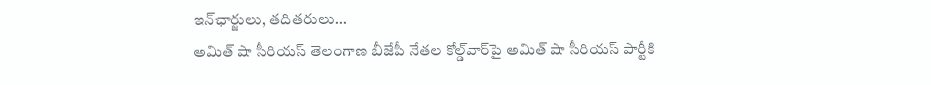ఇన్‌ఛార్జులు, తదితరులు...
అమిత్‌ షా సీరియస్ తెలంగాణ బీజేపీ నేతల కోల్డ్‌వార్‌పై అమిత్‌ షా సీరియస్ పార్టీకి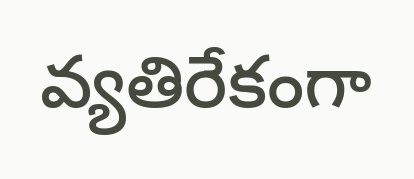వ్యతిరేకంగా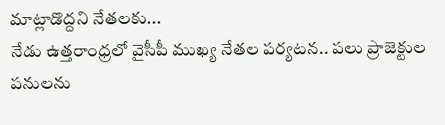మాట్లాడొద్దని నేతలకు...
నేడు ఉత్తరాంధ్రలో వైసీపీ ముఖ్య నేతల పర్యటన.. పలు ప్రాజెక్టుల పనులను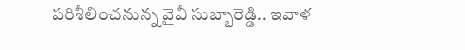పరిశీలించనున్న వైవీ సుబ్బారెడ్డి.. ఇవాళ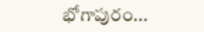భోగాపురం...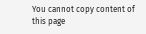You cannot copy content of this page